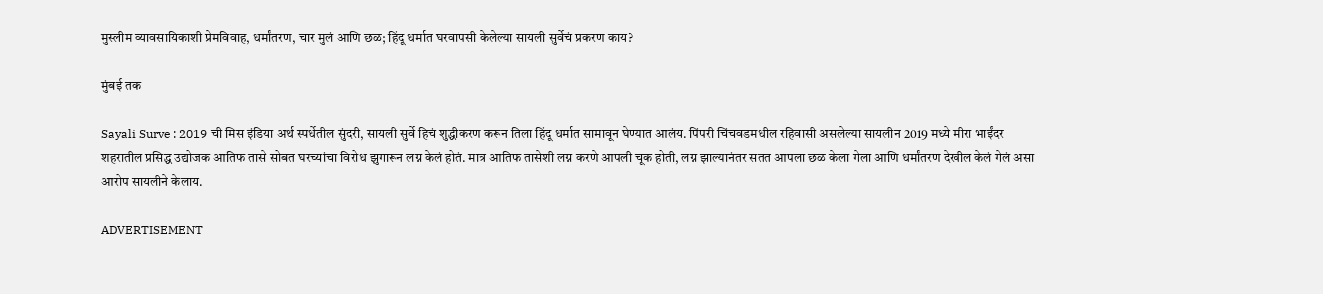मुस्लीम व्यावसायिकाशी प्रेमविवाह, धर्मांतरण, चार मुलं आणि छळ; हिंदू धर्मात घरवापसी केलेल्या सायली सुर्वेचं प्रकरण काय?

मुंबई तक

Sayali Surve : 2019 ची मिस इंडिया अर्थ स्पर्धेतील सुंदरी, सायली सुर्वे हिचं शुद्धीकरण करून तिला हिंदू धर्मात सामावून घेण्यात आलंय. पिंपरी चिंचवडमधील रहिवासी असलेल्या सायलीन 2019 मध्ये मीरा भाईंदर शहरातील प्रसिद्ध उद्योजक आतिफ तासे सोबत घरच्यांचा विरोध झुगारून लग्न केलं होतं. मात्र आतिफ तासेशी लग्न करणे आपली चूक होती, लग्न झाल्यानंतर सतत आपला छळ केला गेला आणि धर्मांतरण देखील केलं गेलं असा आरोप सायलीने केलाय.

ADVERTISEMENT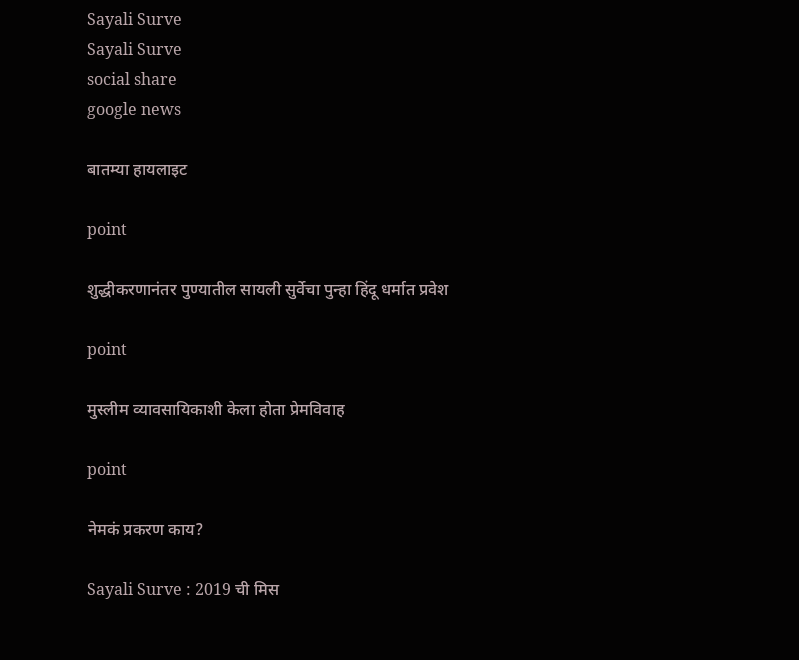Sayali Surve
Sayali Surve
social share
google news

बातम्या हायलाइट

point

शुद्धीकरणानंतर पुण्यातील सायली सुर्वेचा पुन्हा हिंदू धर्मात प्रवेश

point

मुस्लीम व्यावसायिकाशी केला होता प्रेमविवाह

point

नेमकं प्रकरण काय?

Sayali Surve : 2019 ची मिस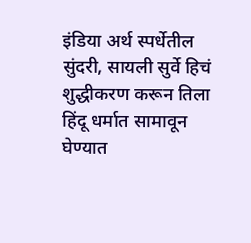इंडिया अर्थ स्पर्धेतील सुंदरी, सायली सुर्वे हिचं शुद्धीकरण करून तिला हिंदू धर्मात सामावून घेण्यात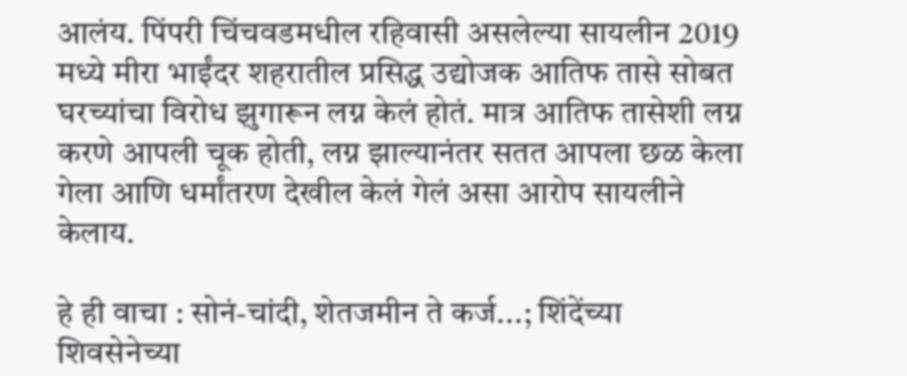आलंय. पिंपरी चिंचवडमधील रहिवासी असलेल्या सायलीन 2019 मध्ये मीरा भाईंदर शहरातील प्रसिद्ध उद्योजक आतिफ तासे सोबत घरच्यांचा विरोध झुगारून लग्न केलं होतं. मात्र आतिफ तासेशी लग्न करणे आपली चूक होती, लग्न झाल्यानंतर सतत आपला छळ केला गेला आणि धर्मांतरण देखील केलं गेलं असा आरोप सायलीने केलाय.

हे ही वाचा : सोनं-चांदी, शेतजमीन ते कर्ज...; शिंदेंच्या शिवसेनेच्या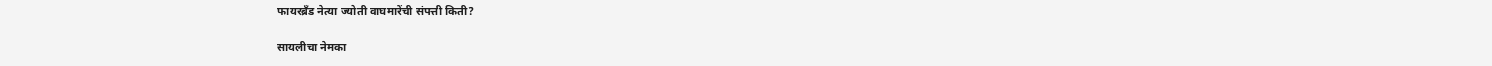फायरब्रँड नेत्या ज्योती वाघमारेंची संपत्ती किती?

सायलीचा नेमका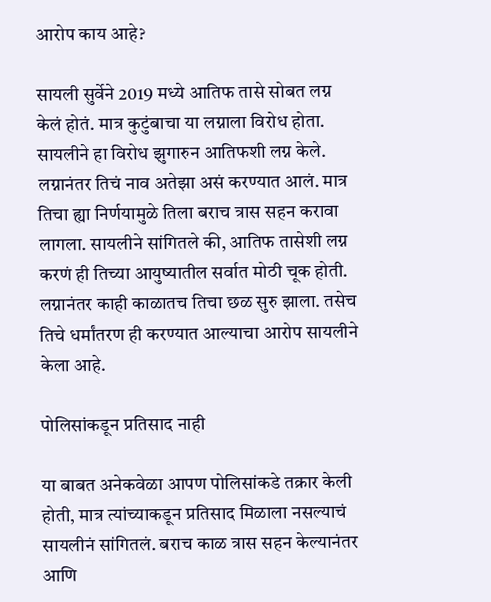आरोप काय आहे?

सायली सुर्वेने 2019 मध्ये आतिफ तासे सोबत लग्न केलं होतं. मात्र कुटुंबाचा या लग्नाला विरोध होता. सायलीने हा विरोध झुगारुन आतिफशी लग्न केले. लग्नानंतर तिचं नाव अतेझा असं करण्यात आलं. मात्र तिचा ह्या निर्णयामुळे तिला बराच त्रास सहन करावा लागला. सायलीने सांगितले की, आतिफ तासेशी लग्न करणं ही तिच्या आयुष्यातील सर्वात मोठी चूक होती. लग्नानंतर काही काळातच तिचा छळ सुरु झाला. तसेच तिचे धर्मांतरण ही करण्यात आल्याचा आरोप सायलीने केला आहे.

पोलिसांकडून प्रतिसाद नाही

या बाबत अनेकवेळा आपण पोलिसांकडे तक्रार केली होती, मात्र त्यांच्याकडून प्रतिसाद मिळाला नसल्याचं सायलीनं सांगितलं. बराच काळ त्रास सहन केल्यानंतर आणि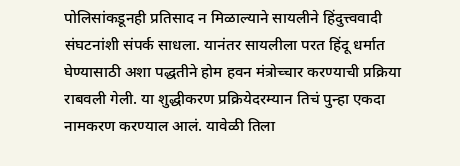पोलिसांकडूनही प्रतिसाद न मिळाल्याने सायलीने हिंदुत्त्ववादी संघटनांशी संपर्क साधला. यानंतर सायलीला परत हिंदू धर्मात घेण्यासाठी अशा पद्धतीने होम हवन मंत्रोच्चार करण्याची प्रक्रिया राबवली गेली. या शुद्धीकरण प्रक्रियेदरम्यान तिचं पुन्हा एकदा नामकरण करण्याल आलं. यावेळी तिला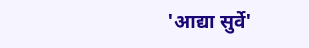'आद्या सुर्वे'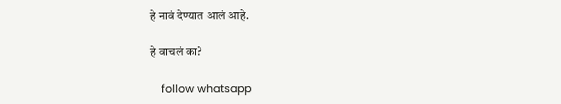हे नावं देण्यात आलं आहे.

हे वाचलं का?

    follow whatsapp